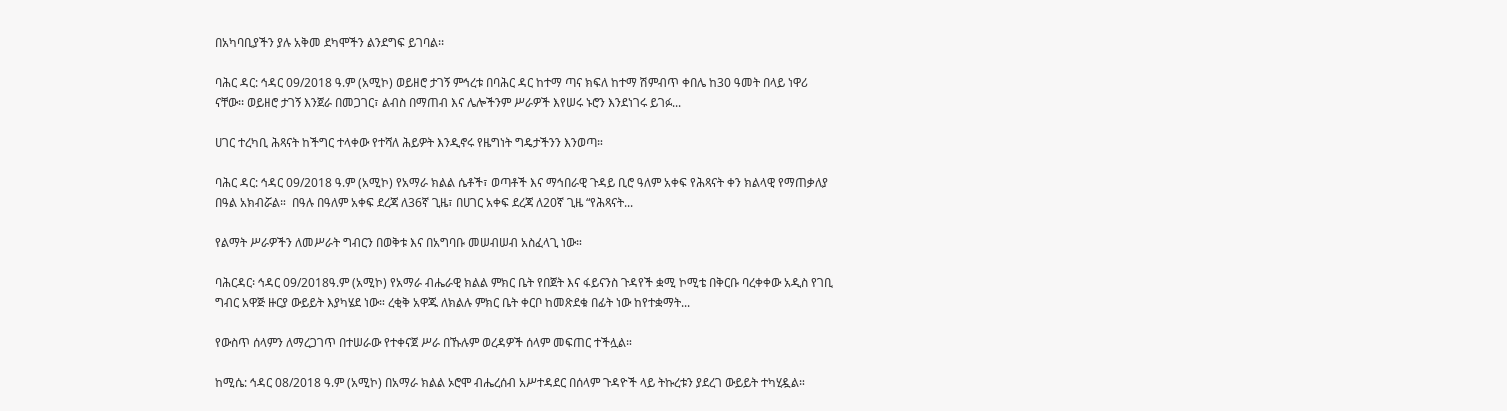በአካባቢያችን ያሉ አቅመ ደካሞችን ልንደግፍ ይገባል፡፡

ባሕር ዳር: ኅዳር 09/2018 ዓ.ም (አሚኮ) ወይዘሮ ታገኝ ምኅረቱ በባሕር ዳር ከተማ ጣና ክፍለ ከተማ ሽምብጥ ቀበሌ ከ30 ዓመት በላይ ነዋሪ ናቸው፡፡ ወይዘሮ ታገኝ እንጀራ በመጋገር፣ ልብስ በማጠብ እና ሌሎችንም ሥራዎች እየሠሩ ኑሮን እንደነገሩ ይገፉ...

ሀገር ተረካቢ ሕጻናት ከችግር ተላቀው የተሻለ ሕይዎት እንዲኖሩ የዜግነት ግዴታችንን እንወጣ።

ባሕር ዳር: ኅዳር 09/2018 ዓ.ም (አሚኮ) የአማራ ክልል ሴቶች፣ ወጣቶች እና ማኅበራዊ ጉዳይ ቢሮ ዓለም አቀፍ የሕጻናት ቀን ክልላዊ የማጠቃለያ በዓል አክብሯል።  በዓሉ በዓለም አቀፍ ደረጃ ለ36ኛ ጊዜ፣ በሀገር አቀፍ ደረጃ ለ20ኛ ጊዜ “የሕጻናት...

የልማት ሥራዎችን ለመሥራት ግብርን በወቅቱ እና በአግባቡ መሠብሠብ አስፈላጊ ነው።

ባሕርዳር፡ ኅዳር 09/2018ዓ.ም (አሚኮ) የአማራ ብሔራዊ ክልል ምክር ቤት የበጀት እና ፋይናንስ ጉዳየች ቋሚ ኮሚቴ በቅርቡ ባረቀቀው አዲስ የገቢ ግብር አዋጅ ዙርያ ውይይት እያካሄደ ነው። ረቂቅ አዋጁ ለክልሉ ምክር ቤት ቀርቦ ከመጽደቁ በፊት ነው ከየተቋማት...

የውስጥ ሰላምን ለማረጋገጥ በተሠራው የተቀናጀ ሥራ በኹሉም ወረዳዎች ሰላም መፍጠር ተችሏል።

ከሚሴ: ኅዳር 08/2018 ዓ.ም (አሚኮ) በአማራ ክልል ኦሮሞ ብሔረሰብ አሥተዳደር በሰላም ጉዳዮች ላይ ትኩረቱን ያደረገ ውይይት ተካሂዷል።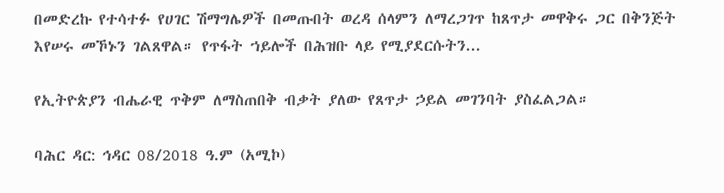በመድረኩ የተሳተፉ የሀገር ሽማግሌዎች በመጡበት ወረዳ ሰላምን ለማረጋገጥ ከጸጥታ መዋቅሩ ጋር በቅንጅት እየሠሩ መኾኑን ገልጸዋል። የጥፋት ኀይሎች በሕዝቡ ላይ የሚያደርሱትን...

የኢትዮጵያን ብሔራዊ ጥቅም ለማስጠበቅ ብቃት ያለው የጸጥታ ኃይል መገንባት ያስፈልጋል።

ባሕር ዳር: ኅዳር 08/2018 ዓ.ም (አሚኮ)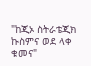"ከጂኦ ስትራቴጂክ ኩስምና ወደ ላቀ ቁመና"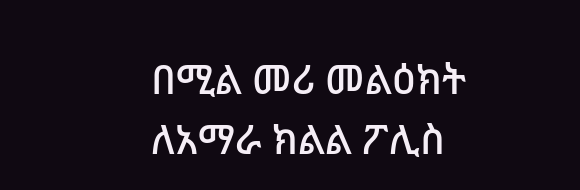በሚል መሪ መልዕክት ለአማራ ክልል ፖሊስ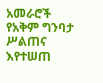አመራሮች የአቅም ግንባታ ሥልጠና እየተሠጠ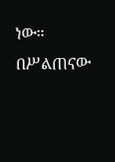ነው። በሥልጠናው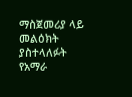ማስጀመሪያ ላይ መልዕክት ያስተላለፉት የአማራ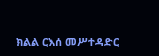ክልል ርእሰ መሥተዳድር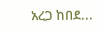አረጋ ከበደ...